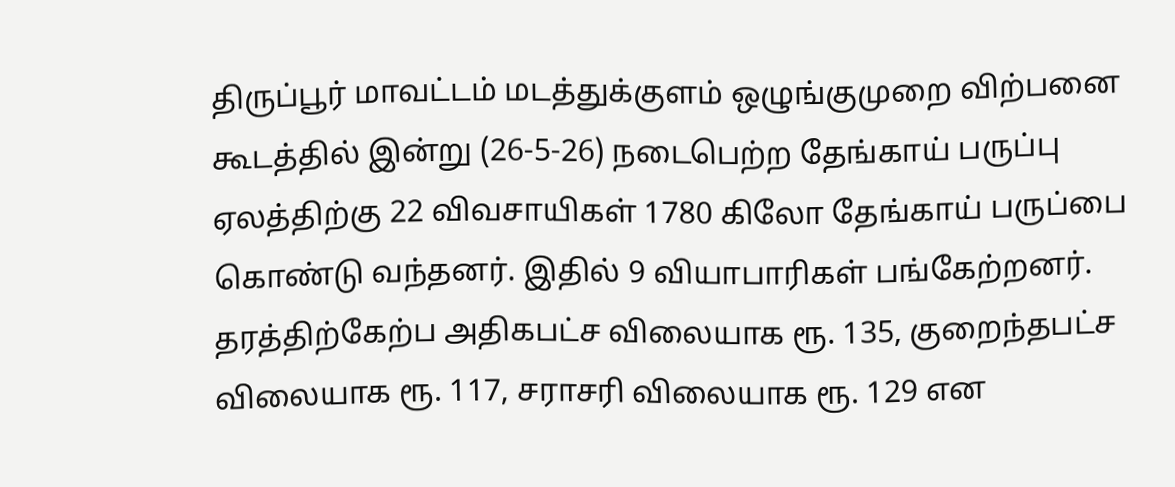திருப்பூர் மாவட்டம் மடத்துக்குளம் ஒழுங்குமுறை விற்பனை கூடத்தில் இன்று (26-5-26) நடைபெற்ற தேங்காய் பருப்பு ஏலத்திற்கு 22 விவசாயிகள் 1780 கிலோ தேங்காய் பருப்பை கொண்டு வந்தனர். இதில் 9 வியாபாரிகள் பங்கேற்றனர். தரத்திற்கேற்ப அதிகபட்ச விலையாக ரூ. 135, குறைந்தபட்ச விலையாக ரூ. 117, சராசரி விலையாக ரூ. 129 என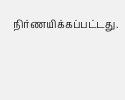நிர்ணயிக்கப்பட்டது.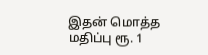இதன் மொத்த மதிப்பு ரூ. 1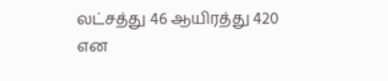லட்சத்து 46 ஆயிரத்து 420 என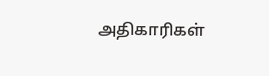அதிகாரிகள்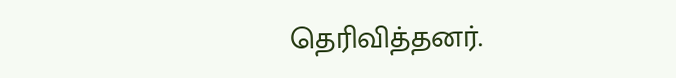தெரிவித்தனர்.